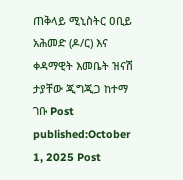ጠቅላይ ሚኒስትር ዐቢይ አሕመድ (ዶ/ር) እና ቀዳማዊት እመቤት ዝናሽ ታያቸው ጂግጂጋ ከተማ ገቡ Post published:October 1, 2025 Post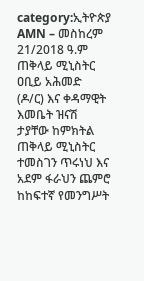category:ኢትዮጵያ AMN – መስከረም 21/2018 ዓ.ም ጠቅላይ ሚኒስትር ዐቢይ አሕመድ (ዶ/ር) እና ቀዳማዊት እመቤት ዝናሽ ታያቸው ከምክትል ጠቅላይ ሚኒስትር ተመስገን ጥሩነህ እና አደም ፋራህን ጨምሮ ከከፍተኛ የመንግሥት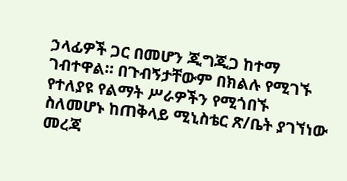ኃላፊዎች ጋር በመሆን ጂግጂጋ ከተማ ገብተዋል። በጉብኝታቸውም በክልሉ የሚገኙ የተለያዩ የልማት ሥራዎችን የሚጎበኙ ስለመሆኑ ከጠቅላይ ሚኒስቴር ጽ/ቤት ያገኘነው መረጃ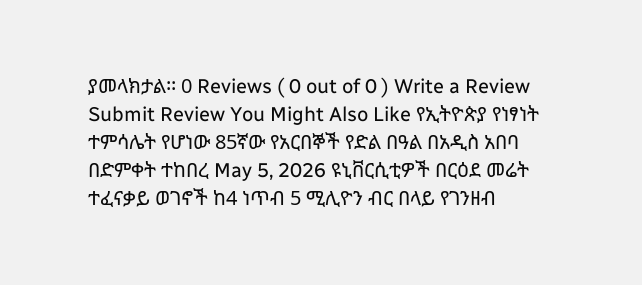ያመላክታል፡፡ 0 Reviews ( 0 out of 0 ) Write a Review Submit Review You Might Also Like የኢትዮጵያ የነፃነት ተምሳሌት የሆነው 85ኛው የአርበኞች የድል በዓል በአዲስ አበባ በድምቀት ተከበረ May 5, 2026 ዩኒቨርሲቲዎች በርዕደ መሬት ተፈናቃይ ወገኖች ከ4 ነጥብ 5 ሚሊዮን ብር በላይ የገንዘብ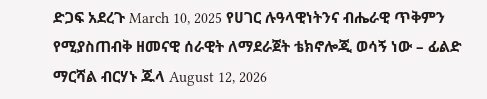ድጋፍ አደረጉ March 10, 2025 የሀገር ሉዓላዊነትንና ብሔራዊ ጥቅምን የሚያስጠብቅ ዘመናዊ ሰራዊት ለማደራጀት ቴክኖሎጂ ወሳኝ ነው – ፊልድ ማርሻል ብርሃኑ ጁላ August 12, 2026